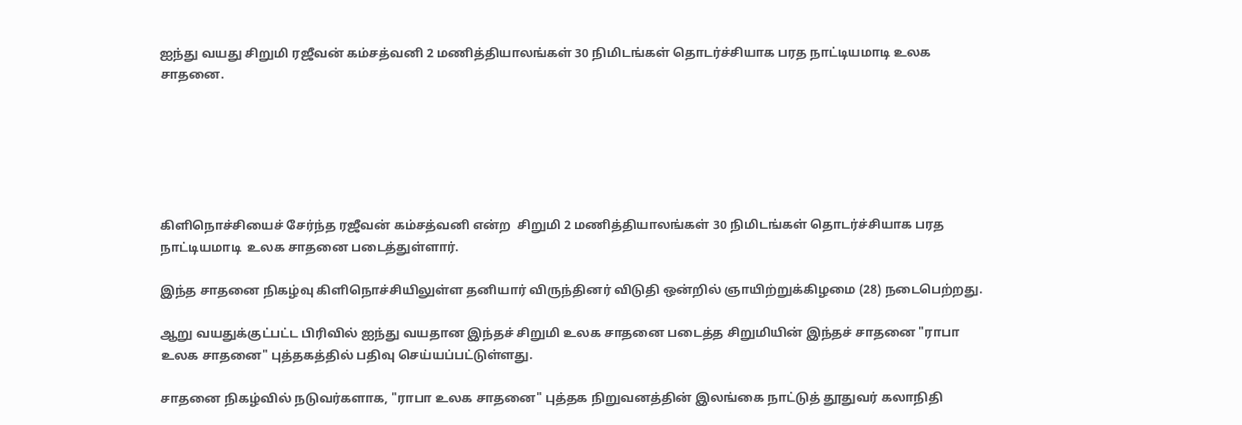ஐந்து வயது சிறுமி ரஜீவன் கம்சத்வனி 2 மணித்தியாலங்கள் 30 நிமிடங்கள் தொடர்ச்சியாக பரத நாட்டியமாடி உலக சாதனை.






கிளிநொச்சியைச் சேர்ந்த ரஜீவன் கம்சத்வனி என்ற  சிறுமி 2 மணித்தியாலங்கள் 30 நிமிடங்கள் தொடர்ச்சியாக பரத நாட்டியமாடி  உலக சாதனை படைத்துள்ளார்.

இந்த சாதனை நிகழ்வு கிளிநொச்சியிலுள்ள தனியார் விருந்தினர் விடுதி ஒன்றில் ஞாயிற்றுக்கிழமை (28) நடைபெற்றது.

ஆறு வயதுக்குட்பட்ட பிரிவில் ஐந்து வயதான இந்தச் சிறுமி உலக சாதனை படைத்த சிறுமியின் இந்தச் சாதனை "ராபா உலக சாதனை" புத்தகத்தில் பதிவு செய்யப்பட்டுள்ளது.

சாதனை நிகழ்வில் நடுவர்களாக, "ராபா உலக சாதனை" புத்தக நிறுவனத்தின் இலங்கை நாட்டுத் தூதுவர் கலாநிதி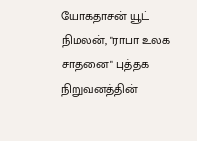யோகதாசன் யூட் நிமலன், "ராபா உலக சாதனை" புத்தக நிறுவனத்தின்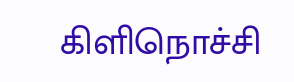கிளிநொச்சி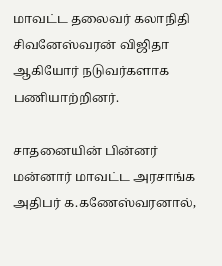மாவட்ட தலைவர் கலாநிதி சிவனேஸ்வரன் விஜிதா ஆகியோர் நடுவர்களாக பணியாற்றினர்.

சாதனையின் பின்னர் மன்னார் மாவட்ட அரசாங்க அதிபர் க.கணேஸ்வரனால்,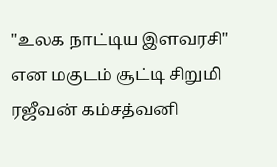"உலக நாட்டிய இளவரசி" என மகுடம் சூட்டி சிறுமி ரஜீவன் கம்சத்வனி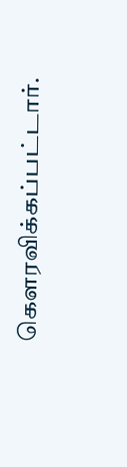கெளரவிக்கப்பட்டார்.